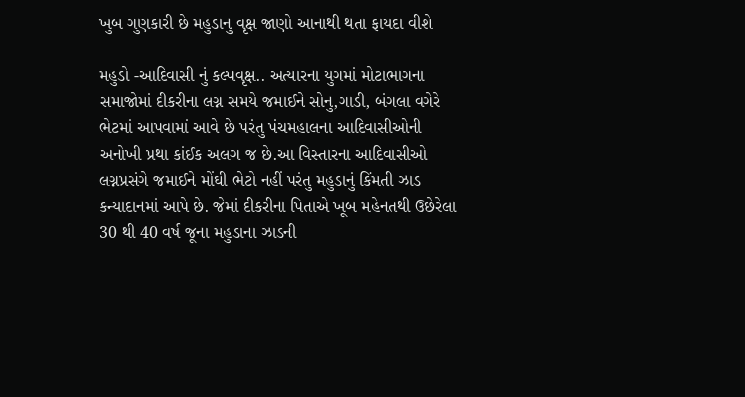ખુબ ગુણકારી છે મહુડાનુ વૃક્ષ જાણો આનાથી થતા ફાયદા વીશે

મહુડો -આદિવાસી નું કલ્પવૃક્ષ.. અત્યારના યુગમાં મોટાભાગના સમાજોમાં દીકરીના લગ્ન સમયે જમાઈને સોનુ,ગાડી, બંગલા વગેરે ભેટમાં આપવામાં આવે છે પરંતુ પંચમહાલના આદિવાસીઓની અનોખી પ્રથા કાંઈક અલગ જ છે.આ વિસ્તારના આદિવાસીઓ લગ્નપ્રસંગે જમાઈને મોંઘી ભેટો નહીં પરંતુ મહુડાનું કિંમતી ઝાડ કન્યાદાનમાં આપે છે. જેમાં દીકરીના પિતાએ ખૂબ મહેનતથી ઉછેરેલા 30 થી 40 વર્ષ જૂના મહુડાના ઝાડની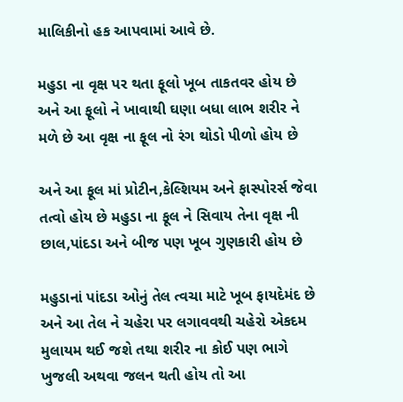માલિકીનો હક આપવામાં આવે છે.

મહુડા ના વૃક્ષ પર થતા ફૂલો ખૂબ તાકતવર હોય છે અને આ ફૂલો ને ખાવાથી ઘણા બધા લાભ શરીર ને મળે છે આ વૃક્ષ ના ફૂલ નો રંગ થોડો પીળો હોય છે

અને આ ફૂલ માં પ્રોટીન,કેલ્શિયમ અને ફાસ્પોરર્સ જેવા તત્વો હોય છે મહુડા ના ફૂલ ને સિવાય તેના વૃક્ષ ની છાલ,પાંદડા અને બીજ પણ ખૂબ ગુણકારી હોય છે

મહુડાનાં પાંદડા ઓનું તેલ ત્વચા માટે ખૂબ ફાયદેમંદ છે અને આ તેલ ને ચહેરા પર લગાવવથી ચહેરો એકદમ મુલાયમ થઈ જશે તથા શરીર ના કોઈ પણ ભાગે ખુજલી અથવા જલન થતી હોય તો આ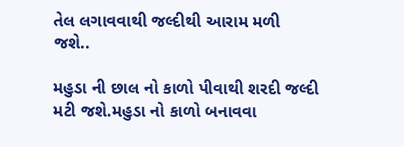તેલ લગાવવાથી જલ્દીથી આરામ મળી જશે..

મહુડા ની છાલ નો કાળો પીવાથી શરદી જલ્દી મટી જશે.મહુડા નો કાળો બનાવવા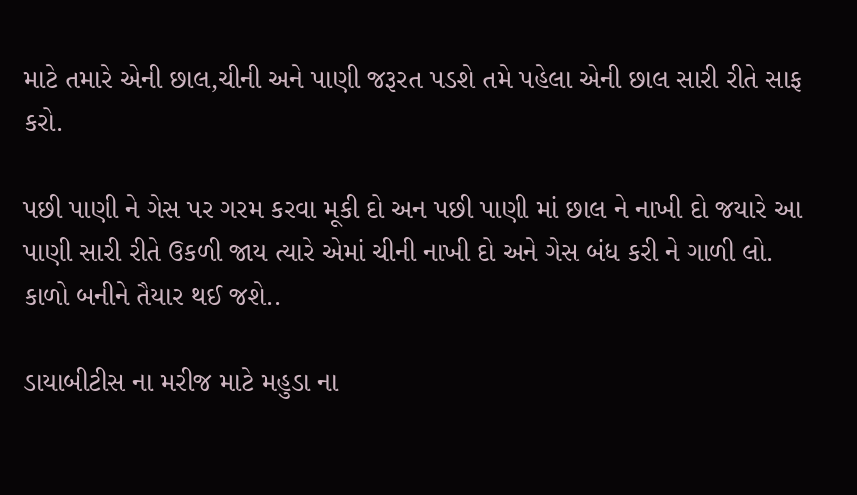માટે તમારે એની છાલ,ચીની અને પાણી જરૂરત પડશે તમે પહેલા એની છાલ સારી રીતે સાફ કરો.

પછી પાણી ને ગેસ પર ગરમ કરવા મૂકી દો અન પછી પાણી માં છાલ ને નાખી દો જયારે આ પાણી સારી રીતે ઉકળી જાય ત્યારે એમાં ચીની નાખી દો અને ગેસ બંધ કરી ને ગાળી લો. કાળો બનીને તૈયાર થઈ જશે..

ડાયાબીટીસ ના મરીજ માટે મહુડા ના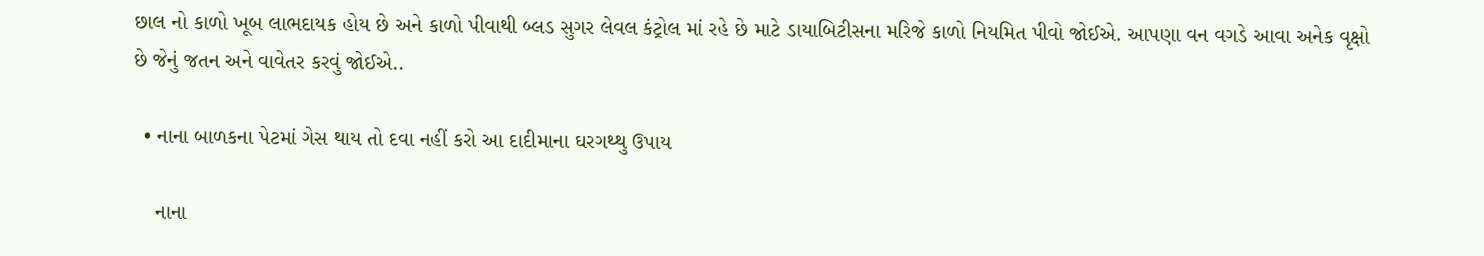છાલ નો કાળો ખૂબ લાભદાયક હોય છે અને કાળો પીવાથી બ્લડ સુગર લેવલ કંટ્રોલ માં રહે છે માટે ડાયાબિટીસના મરિજે કાળો નિયમિત પીવો જોઈએ. આપણા વન વગડે આવા અનેક વૃક્ષો છે જેનું જતન અને વાવેતર કરવું જોઈએ..

  • નાના બાળકના પેટમાં ગેસ થાય તો દવા નહીં કરો આ દાદીમાના ઘરગથ્થુ ઉપાય

    નાના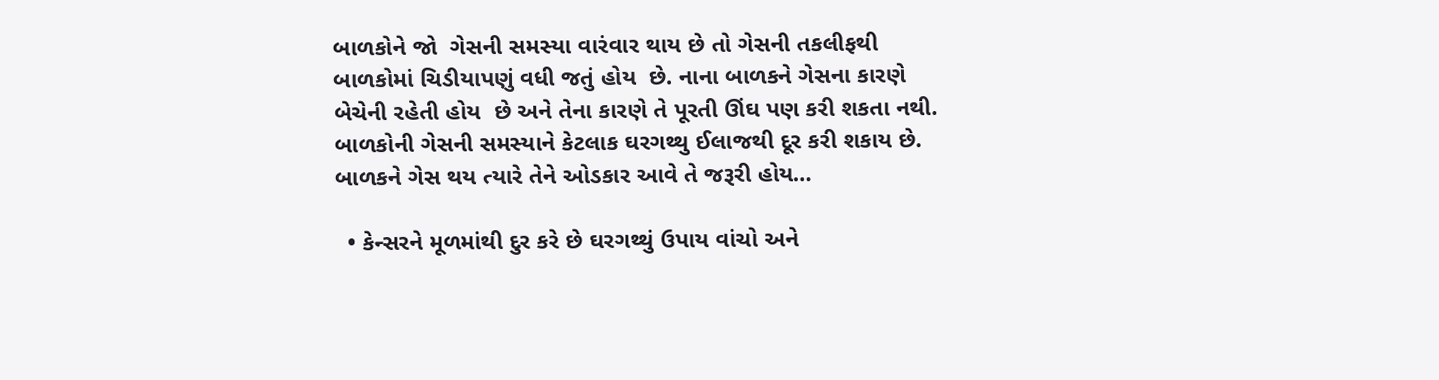બાળકોને જો  ગેસની સમસ્યા વારંવાર થાય છે તો ગેસની તકલીફથી બાળકોમાં ચિડીયાપણું વધી જતું હોય  છે. નાના બાળકને ગેસના કારણે બેચેની રહેતી હોય  છે અને તેના કારણે તે પૂરતી ઊંઘ પણ કરી શકતા નથી. બાળકોની ગેસની સમસ્યાને કેટલાક ઘરગથ્થુ ઈલાજથી દૂર કરી શકાય છે. બાળકને ગેસ થય ત્યારે તેને ઓડકાર આવે તે જરૂરી હોય…

  • કેન્સરને મૂળમાંથી દુર કરે છે ઘરગથ્થું ઉપાય વાંચો અને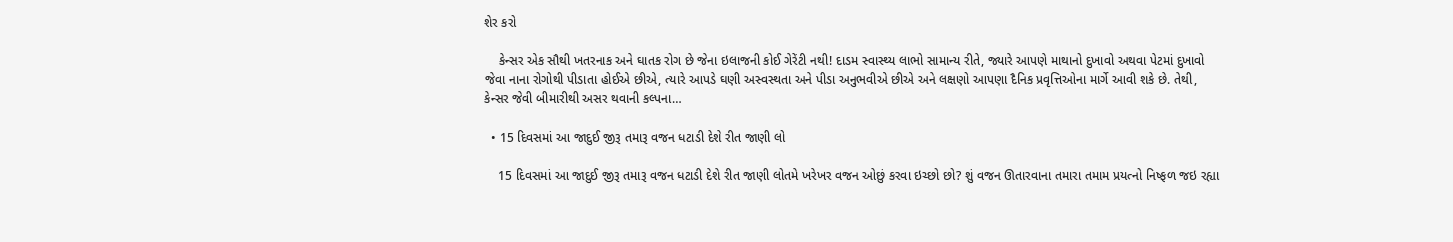શેર કરો

    કેન્સર એક સૌથી ખતરનાક અને ઘાતક રોગ છે જેના ઇલાજની કોઈ ગેરેંટી નથી! દાડમ સ્વાસ્થ્ય લાભો સામાન્ય રીતે, જ્યારે આપણે માથાનો દુખાવો અથવા પેટમાં દુખાવો જેવા નાના રોગોથી પીડાતા હોઈએ છીએ, ત્યારે આપડે ઘણી અસ્વસ્થતા અને પીડા અનુભવીએ છીએ અને લક્ષણો આપણા દૈનિક પ્રવૃત્તિઓના માર્ગે આવી શકે છે. તેથી, કેન્સર જેવી બીમારીથી અસર થવાની કલ્પના…

  • 15 દિવસમાં આ જાદુઈ જીરૂ તમારૂ વજન ધટાડી દેશે રીત જાણી લો

    15 દિવસમાં આ જાદુઈ જીરૂ તમારૂ વજન ધટાડી દેશે રીત જાણી લોતમે ખરેખર વજન ઓછું કરવા ઇચ્છો છો? શું વજન ઊતારવાના તમારા તમામ પ્રયત્નો નિષ્ફળ જઇ રહ્યા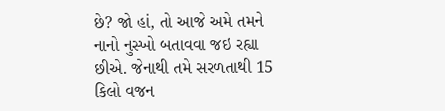છે? જો હાં, તો આજે અમે તમને નાનો નુસ્ખો બતાવવા જઇ રહ્યા છીએ. જેનાથી તમે સરળતાથી 15 કિલો વજન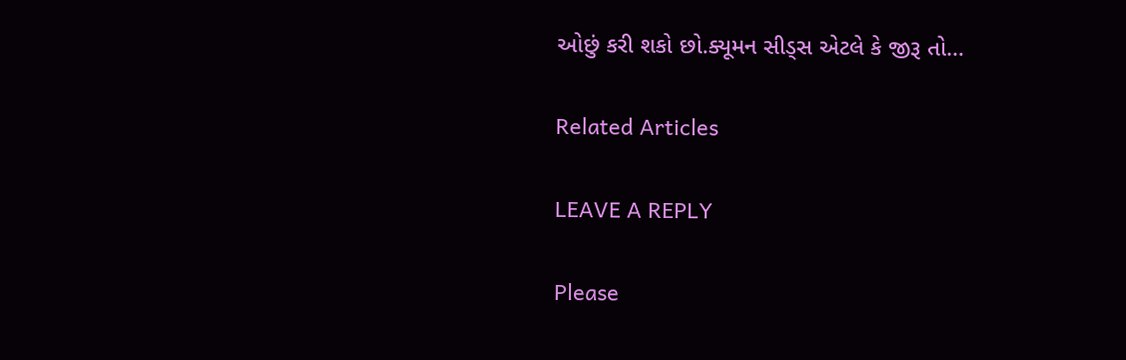ઓછું કરી શકો છો.ક્યૂમન સીડ્સ એટલે કે જીરૂ તો…

Related Articles

LEAVE A REPLY

Please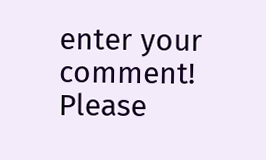enter your comment!
Please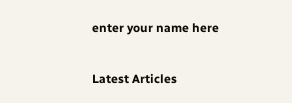enter your name here

Latest Articles